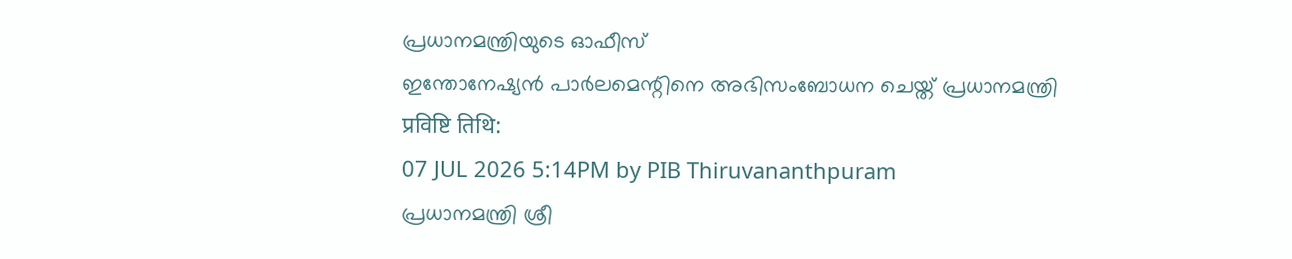പ്രധാനമന്ത്രിയുടെ ഓഫീസ്
ഇന്തോനേഷ്യൻ പാർലമെന്റിനെ അഭിസംബോധന ചെയ്ത് പ്രധാനമന്ത്രി
प्रविष्टि तिथि:
07 JUL 2026 5:14PM by PIB Thiruvananthpuram
പ്രധാനമന്ത്രി ശ്രീ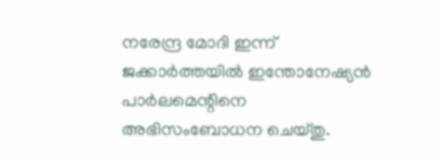നരേന്ദ്ര മോദി ഇന്ന് ജക്കാർത്തയിൽ ഇന്തോനേഷ്യൻ പാർലമെന്റിനെ അഭിസംബോധന ചെയ്തു.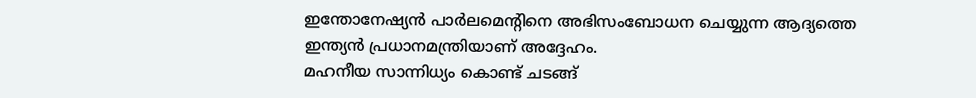ഇന്തോനേഷ്യൻ പാർലമെന്റിനെ അഭിസംബോധന ചെയ്യുന്ന ആദ്യത്തെ ഇന്ത്യൻ പ്രധാനമന്ത്രിയാണ് അദ്ദേഹം.
മഹനീയ സാന്നിധ്യം കൊണ്ട് ചടങ്ങ്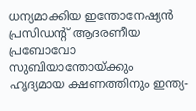ധന്യമാക്കിയ ഇന്തോനേഷ്യൻ പ്രസിഡന്റ് ആദരണീയ പ്രബോവോ സുബിയാന്തോയ്ക്കും ഹൃദ്യമായ ക്ഷണത്തിനും ഇന്ത്യ-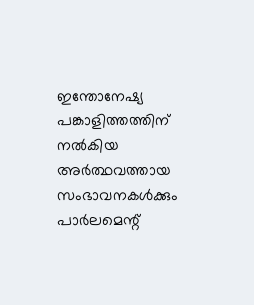ഇന്തോനേഷ്യ പങ്കാളിത്തത്തിന് നൽകിയ അർത്ഥവത്തായ സംഭാവനകൾക്കും പാർലമെന്റ്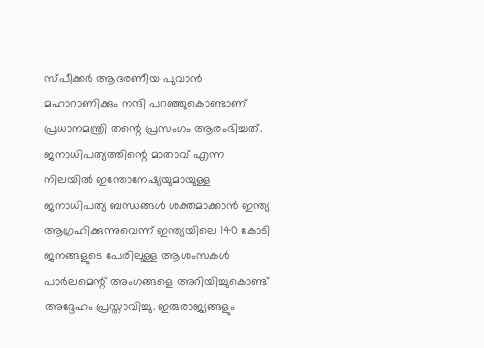സ്പീക്കർ ആദരണീയ പുവാൻ മഹാറാണിക്കും നന്ദി പറഞ്ഞുകൊണ്ടാണ് പ്രധാനമന്ത്രി തന്റെ പ്രസംഗം ആരംഭിച്ചത്. ജനാധിപത്യത്തിന്റെ മാതാവ് എന്ന നിലയിൽ ഇന്തോനേഷ്യയുമായുള്ള ജനാധിപത്യ ബന്ധങ്ങൾ ശക്തമാക്കാൻ ഇന്ത്യ ആഗ്രഹിക്കുന്നുവെന്ന് ഇന്ത്യയിലെ 140 കോടി ജനങ്ങളുടെ പേരിലുള്ള ആശംസകൾ പാർലമെന്റ് അംഗങ്ങളെ അറിയിച്ചുകൊണ്ട് അദ്ദേഹം പ്രസ്താവിച്ചു. ഇരുരാജ്യങ്ങളും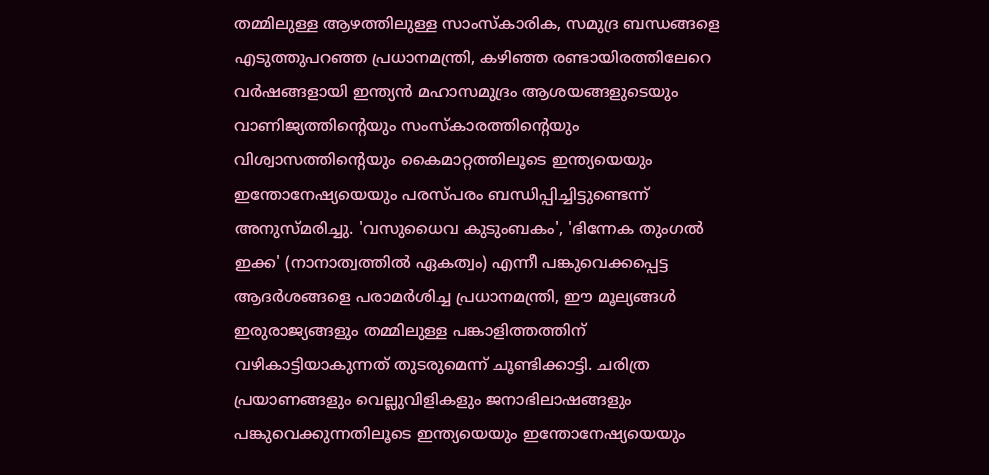തമ്മിലുള്ള ആഴത്തിലുള്ള സാംസ്കാരിക, സമുദ്ര ബന്ധങ്ങളെ എടുത്തുപറഞ്ഞ പ്രധാനമന്ത്രി, കഴിഞ്ഞ രണ്ടായിരത്തിലേറെ വർഷങ്ങളായി ഇന്ത്യൻ മഹാസമുദ്രം ആശയങ്ങളുടെയും വാണിജ്യത്തിന്റെയും സംസ്കാരത്തിന്റെയും വിശ്വാസത്തിന്റെയും കൈമാറ്റത്തിലൂടെ ഇന്ത്യയെയും ഇന്തോനേഷ്യയെയും പരസ്പരം ബന്ധിപ്പിച്ചിട്ടുണ്ടെന്ന് അനുസ്മരിച്ചു. 'വസുധൈവ കുടുംബകം', 'ഭിന്നേക തുംഗൽ ഇക്ക' (നാനാത്വത്തിൽ ഏകത്വം) എന്നീ പങ്കുവെക്കപ്പെട്ട ആദർശങ്ങളെ പരാമർശിച്ച പ്രധാനമന്ത്രി, ഈ മൂല്യങ്ങൾ ഇരുരാജ്യങ്ങളും തമ്മിലുള്ള പങ്കാളിത്തത്തിന് വഴികാട്ടിയാകുന്നത് തുടരുമെന്ന് ചൂണ്ടിക്കാട്ടി. ചരിത്ര പ്രയാണങ്ങളും വെല്ലുവിളികളും ജനാഭിലാഷങ്ങളും പങ്കുവെക്കുന്നതിലൂടെ ഇന്ത്യയെയും ഇന്തോനേഷ്യയെയും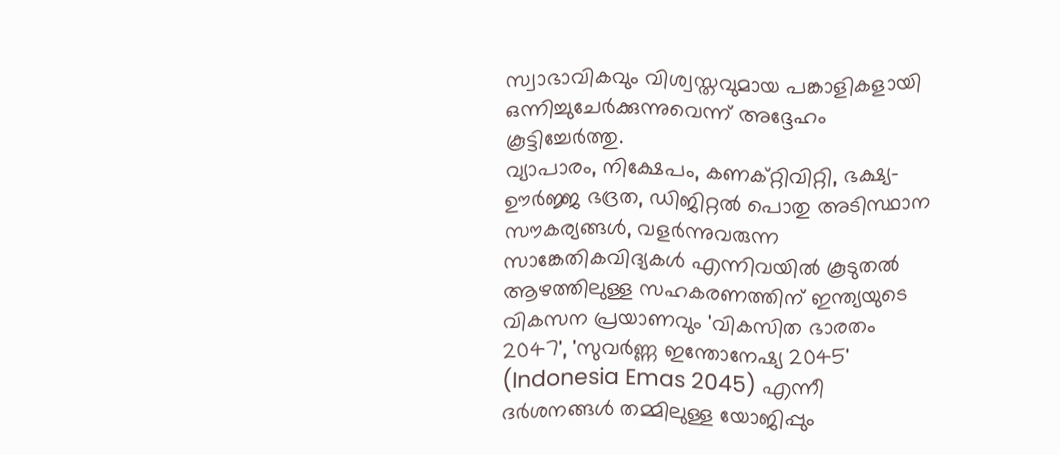സ്വാഭാവികവും വിശ്വസ്തവുമായ പങ്കാളികളായി ഒന്നിച്ചുചേർക്കുന്നുവെന്ന് അദ്ദേഹം കൂട്ടിച്ചേർത്തു.
വ്യാപാരം, നിക്ഷേപം, കണക്റ്റിവിറ്റി, ഭക്ഷ്യ-ഊർജ്ജ ഭദ്രത, ഡിജിറ്റൽ പൊതു അടിസ്ഥാന സൗകര്യങ്ങൾ, വളർന്നുവരുന്ന സാങ്കേതികവിദ്യകൾ എന്നിവയിൽ കൂടുതൽ ആഴത്തിലുള്ള സഹകരണത്തിന് ഇന്ത്യയുടെ വികസന പ്രയാണവും 'വികസിത ഭാരതം 2047', 'സുവർണ്ണ ഇന്തോനേഷ്യ 2045' (Indonesia Emas 2045) എന്നീ ദർശനങ്ങൾ തമ്മിലുള്ള യോജിപ്പും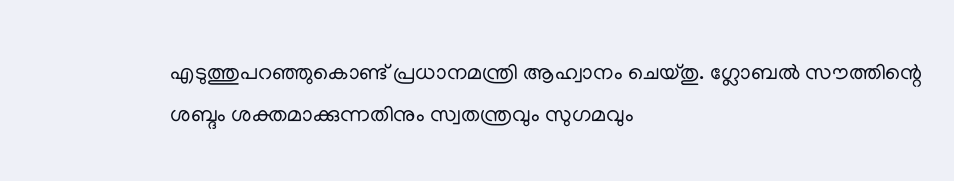എടുത്തുപറഞ്ഞുകൊണ്ട് പ്രധാനമന്ത്രി ആഹ്വാനം ചെയ്തു. ഗ്ലോബൽ സൗത്തിന്റെ ശബ്ദം ശക്തമാക്കുന്നതിനും സ്വതന്ത്രവും സുഗമവും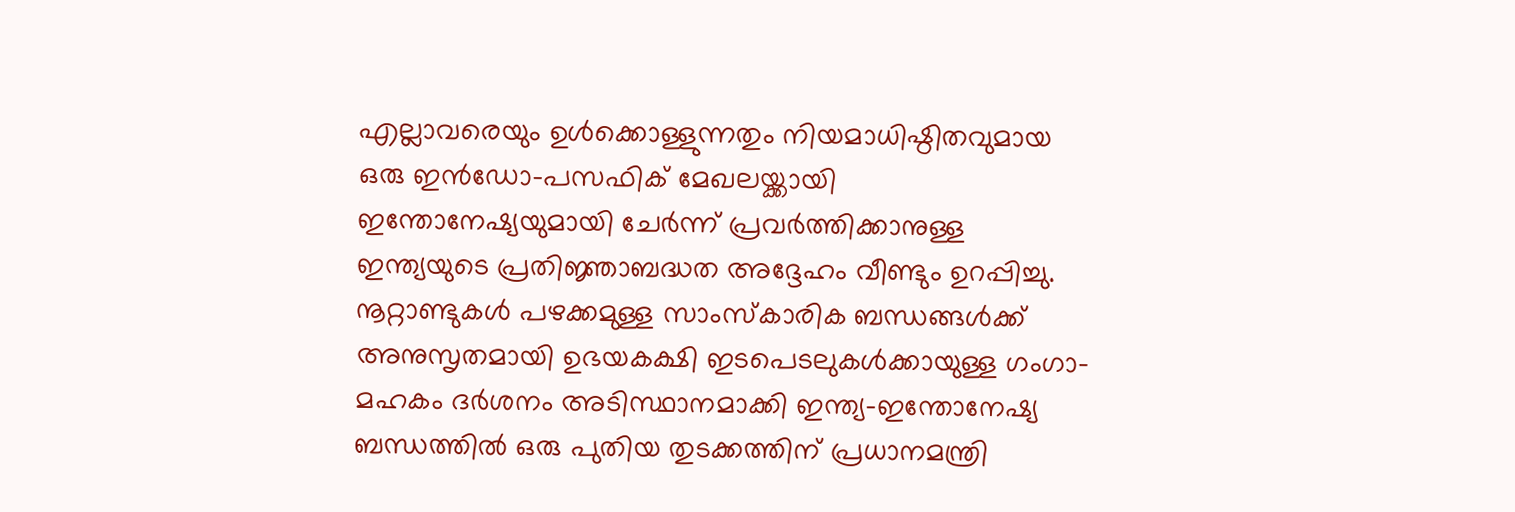എല്ലാവരെയും ഉൾക്കൊള്ളുന്നതും നിയമാധിഷ്ഠിതവുമായ ഒരു ഇൻഡോ-പസഫിക് മേഖലയ്ക്കായി ഇന്തോനേഷ്യയുമായി ചേർന്ന് പ്രവർത്തിക്കാനുള്ള ഇന്ത്യയുടെ പ്രതിജ്ഞാബദ്ധത അദ്ദേഹം വീണ്ടും ഉറപ്പിച്ചു. നൂറ്റാണ്ടുകൾ പഴക്കമുള്ള സാംസ്കാരിക ബന്ധങ്ങൾക്ക് അനുസൃതമായി ഉഭയകക്ഷി ഇടപെടലുകൾക്കായുള്ള ഗംഗാ-മഹകം ദർശനം അടിസ്ഥാനമാക്കി ഇന്ത്യ-ഇന്തോനേഷ്യ ബന്ധത്തിൽ ഒരു പുതിയ തുടക്കത്തിന് പ്രധാനമന്ത്രി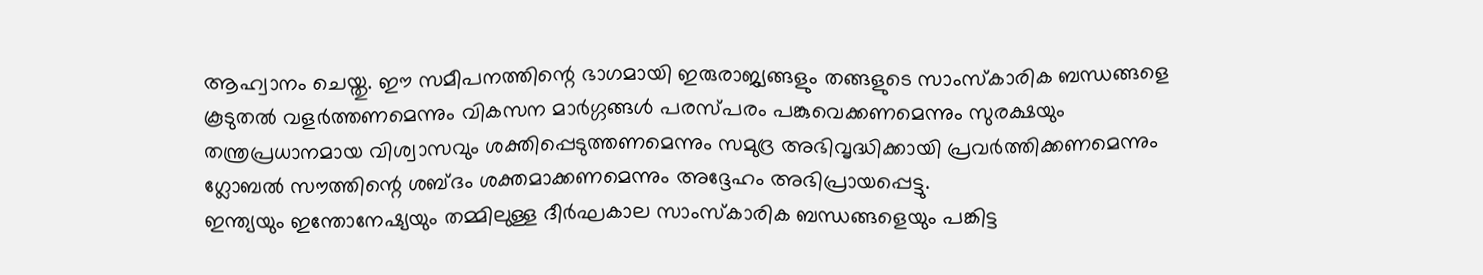ആഹ്വാനം ചെയ്തു. ഈ സമീപനത്തിന്റെ ഭാഗമായി ഇരുരാജ്യങ്ങളും തങ്ങളുടെ സാംസ്കാരിക ബന്ധങ്ങളെ കൂടുതൽ വളർത്തണമെന്നും വികസന മാർഗ്ഗങ്ങൾ പരസ്പരം പങ്കുവെക്കണമെന്നും സുരക്ഷയും തന്ത്രപ്രധാനമായ വിശ്വാസവും ശക്തിപ്പെടുത്തണമെന്നും സമുദ്ര അഭിവൃദ്ധിക്കായി പ്രവർത്തിക്കണമെന്നും ഗ്ലോബൽ സൗത്തിന്റെ ശബ്ദം ശക്തമാക്കണമെന്നും അദ്ദേഹം അഭിപ്രായപ്പെട്ടു.
ഇന്ത്യയും ഇന്തോനേഷ്യയും തമ്മിലുള്ള ദീർഘകാല സാംസ്കാരിക ബന്ധങ്ങളെയും പങ്കിട്ട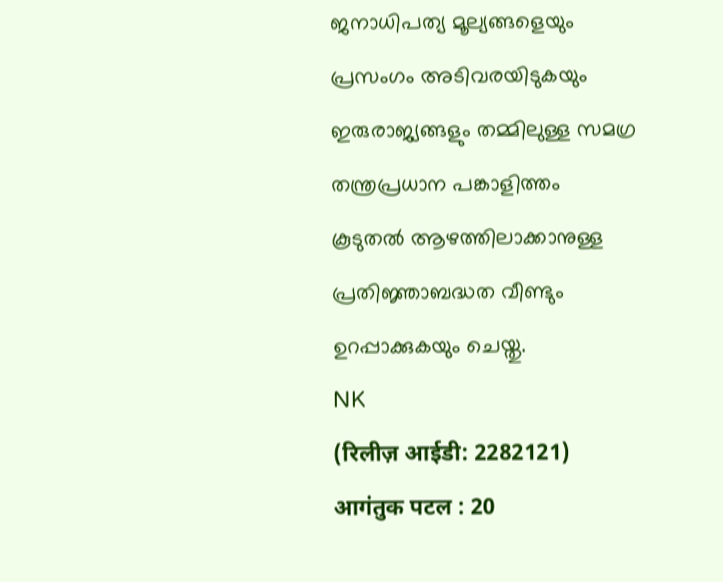ജനാധിപത്യ മൂല്യങ്ങളെയും പ്രസംഗം അടിവരയിടുകയും ഇരുരാജ്യങ്ങളും തമ്മിലുള്ള സമഗ്ര തന്ത്രപ്രധാന പങ്കാളിത്തം കൂടുതൽ ആഴത്തിലാക്കാനുള്ള പ്രതിജ്ഞാബദ്ധത വീണ്ടും ഉറപ്പാക്കുകയും ചെയ്തു.
NK
(रिलीज़ आईडी: 2282121)
आगंतुक पटल : 20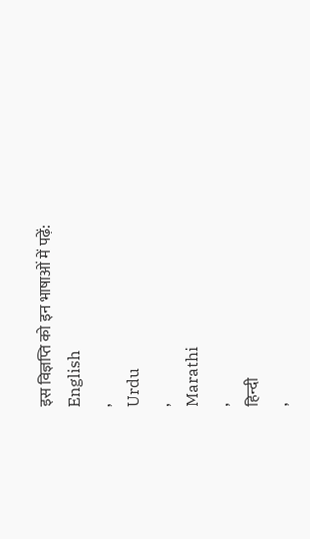इस विज्ञप्ति को इन भाषाओं में पढ़ें:
English
,
Urdu
,
Marathi
,
हिन्दी
,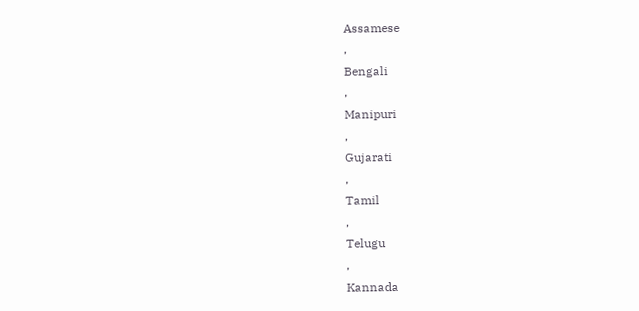Assamese
,
Bengali
,
Manipuri
,
Gujarati
,
Tamil
,
Telugu
,
Kannada